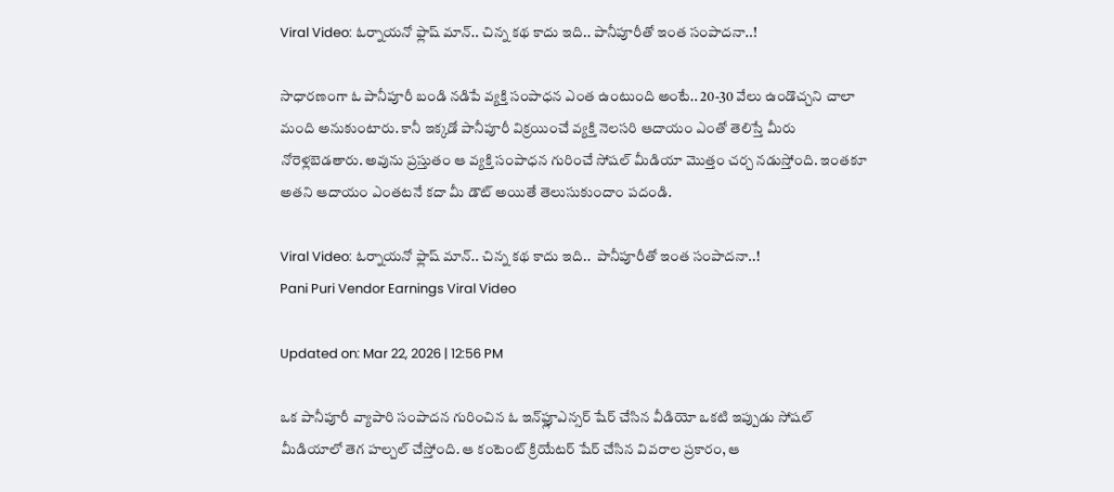Viral Video: ఓర్నాయనో ఫ్లాష్ మాన్.. చిన్న కథ కాదు ఇది.. పానీపూరీతో ఇంత సంపాదనా..!

సాధారణంగా ఓ పానీపూరీ బండి నడిపే వ్యక్తి సంపాధన ఎంత ఉంటుంది అంటే.. 20-30 వేలు ఉండొచ్చని చాలా మంది అనుకుంటారు. కానీ ఇక్కడో పానీపూరీ విక్రయించే వ్యక్తి నెలసరి ఆదాయం ఎంతో తెలిస్తే మీరు నోరెళ్లబెడతారు. అవును ప్రస్తుతం ఆ వ్యక్తి సంపాధన గురించే సోషల్ మీడియా మొత్తం చర్చ నడుస్తోంది. ఇంతకూ అతని ఆదాయం ఎంతటనే కదా మీ డౌట్ అయితే తెలుసుకుందాం పదండి.

Viral Video: ఓర్నాయనో ఫ్లాష్ మాన్.. చిన్న కథ కాదు ఇది..  పానీపూరీతో ఇంత సంపాదనా..!
Pani Puri Vendor Earnings Viral Video

Updated on: Mar 22, 2026 | 12:56 PM

ఒక పానీపూరీ వ్యాపారి సంపాదన గురించిన ఓ ఇన్‌ఫ్లూఎన్సర్ షేర్ చేసిన వీడియో ఒకటి ఇప్పుడు సోషల్ మీడియాలో తెగ హల్చల్ చేస్తోంది. ఆ కంటెంట్ క్రియేటర్ షేర్ చేసిన వివరాల ప్రకారం, ఆ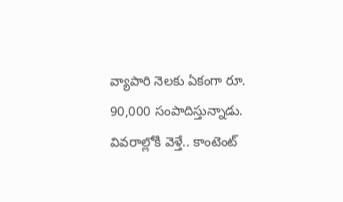వ్యాపారి నెలకు ఏకంగా రూ. 90,000 సంపాదిస్తున్నాడు. వివరాల్లోకి వెళ్తే.. కాంటెంట్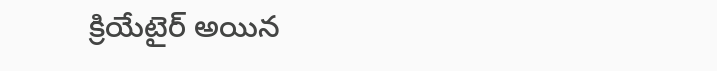క్రియేటైర్ అయిన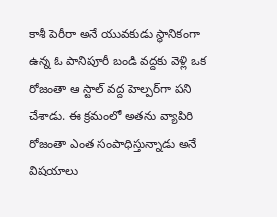కాశీ పెరీరా అనే యువకుడు స్థానికంగా ఉన్న ఓ పానిపూరీ బండి వద్దకు వెళ్లి ఒక రోజంతా ఆ స్టాల్ వద్ద హెల్పర్‌గా పని చేశాడు. ఈ క్రమంలో అతను వ్యాపిరి రోజంతా ఎంత సంపాధిస్తున్నాడు అనే విషయాలు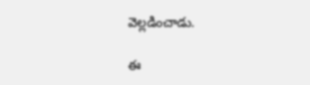వెల్లడించాడు.

ఈ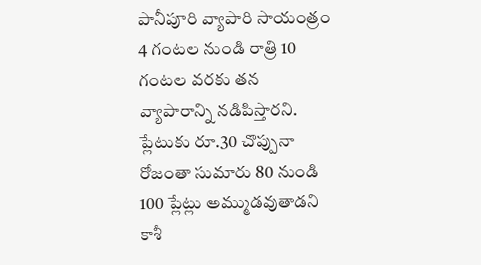పానీపూరి వ్యాపారి సాయంత్రం 4 గంటల నుండి రాత్రి 10 గంటల వరకు తన వ్యాపారాన్ని నడిపిస్తారని. ప్లేటుకు రూ.30 చొప్పునా రోజంతా సుమారు 80 నుండి 100 ప్లేట్లు అమ్ముడవుతాడని కాశీ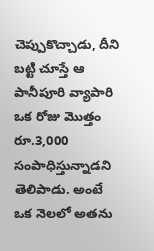చెప్పుకొచ్చాడు, దీని బట్టి చూస్తే ఆ పానీపూరి వ్యాపారి ఒక రోజు మొత్తం రూ.3,000 సంపాధిస్తున్నాడని తెలిపాడు. అంటే ఒక నెలలో అతను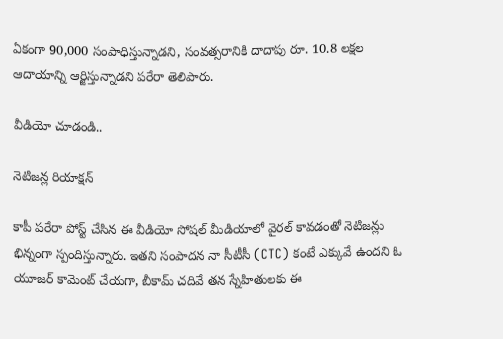ఏకంగా 90,000 సంపాధిస్తున్నాడని, సంవత్సరానికి దాదాపు రూ. 10.8 లక్షల ఆదాయాన్ని ఆర్జిస్తున్నాడని పరేరా తెలిపారు.

వీడియో చూడండి..

నెటిజన్ల రియాక్షన్

కాపీ పరేరా పోస్ట్ చేసిన ఈ వీడియో సోషల్ మీడియాలో వైరల్ కావడంతో నెటిజన్లు భిన్నంగా స్పందిస్తున్నారు. ఇతని సంపాదన నా సీటీసీ (CTC) కంటే ఎక్కువే ఉందని ఓ యూజర్ కామెంట్ చేయగా, బీకామ్ చదివే తన స్నేహితులకు ఈ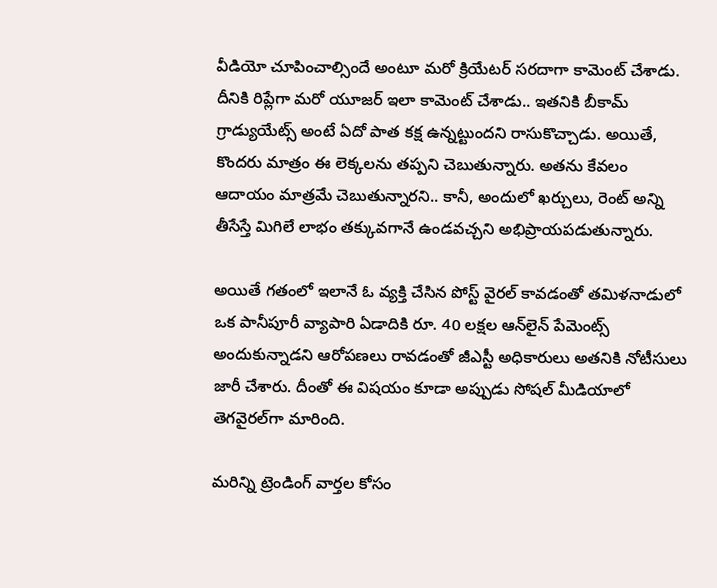వీడియో చూపించాల్సిందే అంటూ మరో క్రియేటర్ సరదాగా కామెంట్ చేశాడు. దీనికి రిప్లేగా మరో యూజర్ ఇలా కామెంట్ చేశాడు.. ఇతనికి బీకామ్ గ్రాడ్యుయేట్స్ అంటే ఏదో పాత కక్ష ఉన్నట్టుందని రాసుకొచ్చాడు. అయితే, కొందరు మాత్రం ఈ లెక్కలను తప్పని చెబుతున్నారు. అతను కేవలం ఆదాయం మాత్రమే చెబుతున్నారని.. కానీ, అందులో ఖర్చులు, రెంట్‌ అన్ని తీసేస్తే మిగిలే లాభం తక్కువగానే ఉండవచ్చని అభిప్రాయపడుతున్నారు.

అయితే గతంలో ఇలానే ఓ వ్యక్తి చేసిన పోస్ట్‌ వైరల్ కావడంతో తమిళనాడులో ఒక పానీపూరీ వ్యాపారి ఏడాదికి రూ. 40 లక్షల ఆన్‌లైన్ పేమెంట్స్ అందుకున్నాడని ఆరోపణలు రావడంతో జీఎస్టీ అధికారులు అతనికి నోటీసులు జారీ చేశారు. దీంతో ఈ విషయం కూడా అప్పుడు సోషల్ మీడియాలో
తెగవైరల్‌గా మారింది.

మరిన్ని ట్రెండింగ్ వార్తల కోసం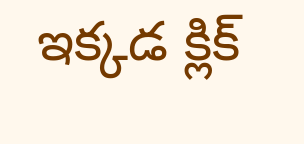ఇక్కడ క్లిక్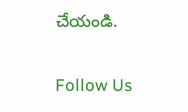చేయండి.

Follow Us